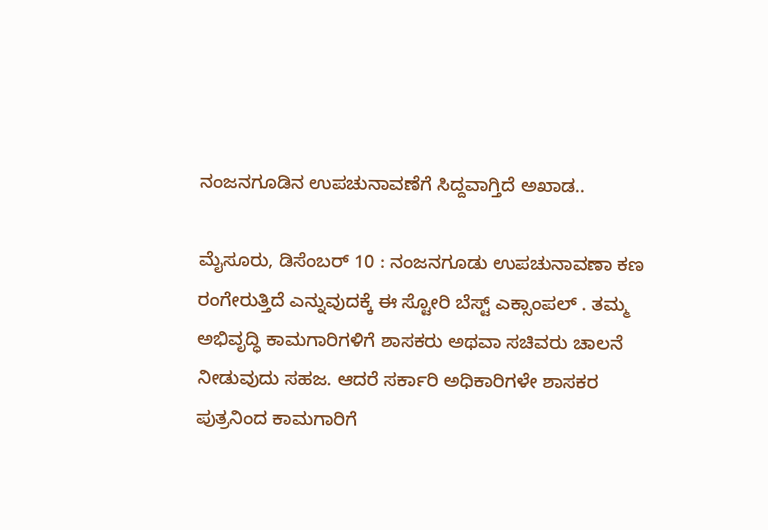ನಂಜನಗೂಡಿನ ಉಪಚುನಾವಣೆಗೆ ಸಿದ್ದವಾಗ್ತಿದೆ ಅಖಾಡ..

ಮೈಸೂರು, ಡಿಸೆಂಬರ್ 10 : ನಂಜನಗೂಡು ಉಪಚುನಾವಣಾ ಕಣ ರಂಗೇರುತ್ತಿದೆ ಎನ್ನುವುದಕ್ಕೆ ಈ ಸ್ಟೋರಿ ಬೆಸ್ಟ್ ಎಕ್ಸಾಂಪಲ್ . ತಮ್ಮ ಅಭಿವೃದ್ಧಿ ಕಾಮಗಾರಿಗಳಿಗೆ ಶಾಸಕರು ಅಥವಾ ಸಚಿವರು ಚಾಲನೆ ನೀಡುವುದು ಸಹಜ. ಆದರೆ ಸರ್ಕಾರಿ ಅಧಿಕಾರಿಗಳೇ ಶಾಸಕರ ಪುತ್ರನಿಂದ ಕಾಮಗಾರಿಗೆ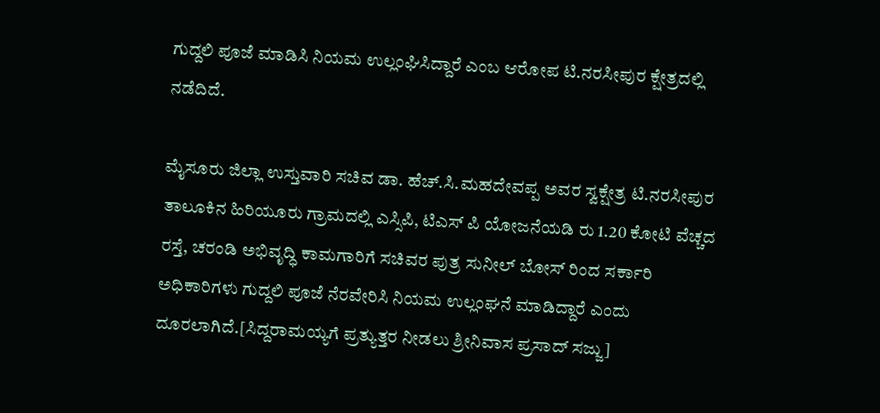ಗುದ್ದಲಿ ಪೂಜೆ ಮಾಡಿಸಿ ನಿಯಮ ಉಲ್ಲಂಘಿಸಿದ್ದಾರೆ ಎಂಬ ಆರೋಪ ಟಿ.ನರಸೀಪುರ ಕ್ಷೇತ್ರದಲ್ಲಿ ನಡೆದಿದೆ.

ಮೈಸೂರು ಜಿಲ್ಲಾ ಉಸ್ತುವಾರಿ ಸಚಿವ ಡಾ. ಹೆಚ್.ಸಿ.ಮಹದೇವಪ್ಪ ಅವರ ಸ್ವಕ್ಷೇತ್ರ ಟಿ.ನರಸೀಪುರ ತಾಲೂಕಿನ ಹಿರಿಯೂರು ಗ್ರಾಮದಲ್ಲಿ ಎಸ್ಸಿಪಿ, ಟಿಎಸ್ ಪಿ ಯೋಜನೆಯಡಿ ರು 1.20 ಕೋಟಿ ವೆಚ್ಚದ ರಸ್ತೆ, ಚರಂಡಿ ಅಭಿವೃದ್ಧಿ ಕಾಮಗಾರಿಗೆ ಸಚಿವರ ಪುತ್ರ ಸುನೀಲ್ ಬೋಸ್ ರಿಂದ ಸರ್ಕಾರಿ ಅಧಿಕಾರಿಗಳು ಗುದ್ದಲಿ ಪೂಜೆ ನೆರವೇರಿಸಿ ನಿಯಮ ಉಲ್ಲಂಘನೆ ಮಾಡಿದ್ದಾರೆ ಎಂದು ದೂರಲಾಗಿದೆ.[ಸಿದ್ದರಾಮಯ್ಯಗೆ ಪ್ರತ್ಯುತ್ತರ ನೀಡಲು ಶ್ರೀನಿವಾಸ ಪ್ರಸಾದ್ ಸಜ್ಜು]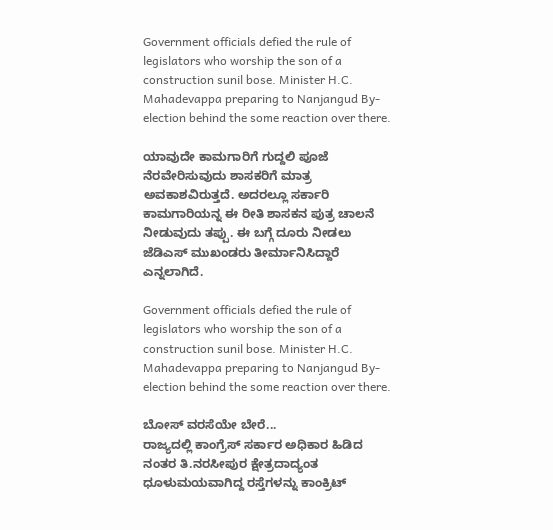Government officials defied the rule of legislators who worship the son of a construction sunil bose. Minister H.C. Mahadevappa preparing to Nanjangud By-election behind the some reaction over there.

ಯಾವುದೇ ಕಾಮಗಾರಿಗೆ ಗುದ್ದಲಿ ಪೂಜೆ ನೆರವೇರಿಸುವುದು ಶಾಸಕರಿಗೆ ಮಾತ್ರ ಅವಕಾಶವಿರುತ್ತದೆ. ಅದರಲ್ಲೂ ಸರ್ಕಾರಿ ಕಾಮಗಾರಿಯನ್ನ ಈ ರೀತಿ ಶಾಸಕನ ಪುತ್ರ ಚಾಲನೆ ನೀಡುವುದು ತಪ್ಪು. ಈ ಬಗ್ಗೆ ದೂರು ನೀಡಲು ಜೆಡಿಎಸ್ ಮುಖಂಡರು ತೀರ್ಮಾನಿಸಿದ್ದಾರೆ ಎನ್ನಲಾಗಿದೆ.

Government officials defied the rule of legislators who worship the son of a construction sunil bose. Minister H.C. Mahadevappa preparing to Nanjangud By-election behind the some reaction over there.

ಬೋಸ್ ವರಸೆಯೇ ಬೇರೆ...
ರಾಜ್ಯದಲ್ಲಿ ಕಾಂಗ್ರೆಸ್ ಸರ್ಕಾರ ಅಧಿಕಾರ ಹಿಡಿದ ನಂತರ ತಿ.ನರಸೀಪುರ ಕ್ಷೇತ್ರದಾದ್ಯಂತ ಧೂಳುಮಯವಾಗಿದ್ದ ರಸ್ತೆಗಳನ್ನು ಕಾಂಕ್ರಿಟ್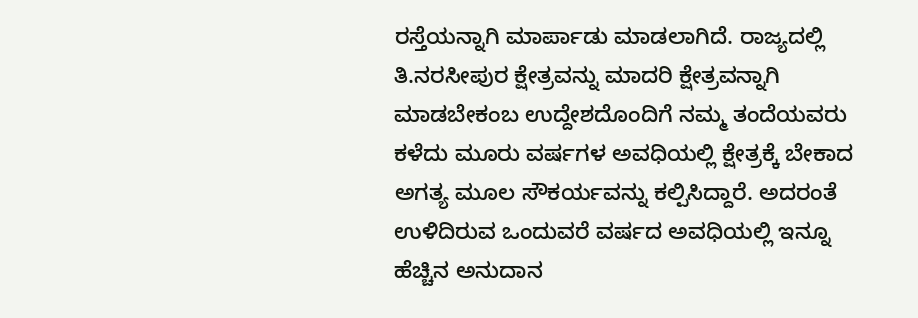ರಸ್ತೆಯನ್ನಾಗಿ ಮಾರ್ಪಾಡು ಮಾಡಲಾಗಿದೆ. ರಾಜ್ಯದಲ್ಲಿ ತಿ.ನರಸೀಪುರ ಕ್ಷೇತ್ರವನ್ನು ಮಾದರಿ ಕ್ಷೇತ್ರವನ್ನಾಗಿ ಮಾಡಬೇಕಂಬ ಉದ್ದೇಶದೊಂದಿಗೆ ನಮ್ಮ ತಂದೆಯವರು ಕಳೆದು ಮೂರು ವರ್ಷಗಳ ಅವಧಿಯಲ್ಲಿ ಕ್ಷೇತ್ರಕ್ಕೆ ಬೇಕಾದ ಅಗತ್ಯ ಮೂಲ ಸೌಕರ್ಯವನ್ನು ಕಲ್ಪಿಸಿದ್ದಾರೆ. ಅದರಂತೆ ಉಳಿದಿರುವ ಒಂದುವರೆ ವರ್ಷದ ಅವಧಿಯಲ್ಲಿ ಇನ್ನೂ ಹೆಚ್ಚಿನ ಅನುದಾನ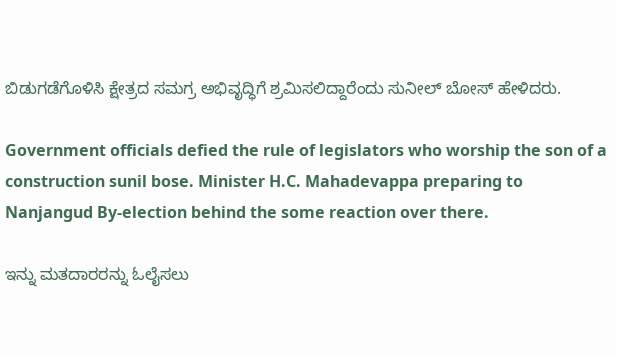ಬಿಡುಗಡೆಗೊಳಿಸಿ ಕ್ಷೇತ್ರದ ಸಮಗ್ರ ಅಭಿವೃದ್ಧಿಗೆ ಶ್ರಮಿಸಲಿದ್ದಾರೆಂದು ಸುನೀಲ್ ಬೋಸ್ ಹೇಳಿದರು.

Government officials defied the rule of legislators who worship the son of a construction sunil bose. Minister H.C. Mahadevappa preparing to Nanjangud By-election behind the some reaction over there.

ಇನ್ನು ಮತದಾರರನ್ನು ಓಲೈಸಲು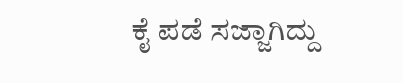ಕೈ ಪಡೆ ಸಜ್ಜಾಗಿದ್ದು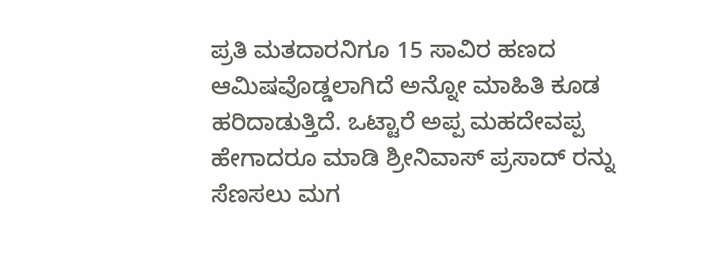ಪ್ರತಿ ಮತದಾರನಿಗೂ 15 ಸಾವಿರ ಹಣದ ಆಮಿಷವೊಡ್ಡಲಾಗಿದೆ ಅನ್ನೋ ಮಾಹಿತಿ ಕೂಡ ಹರಿದಾಡುತ್ತಿದೆ. ಒಟ್ಟಾರೆ ಅಪ್ಪ ಮಹದೇವಪ್ಪ ಹೇಗಾದರೂ ಮಾಡಿ ಶ್ರೀನಿವಾಸ್ ಪ್ರಸಾದ್ ರನ್ನು ಸೆಣಸಲು ಮಗ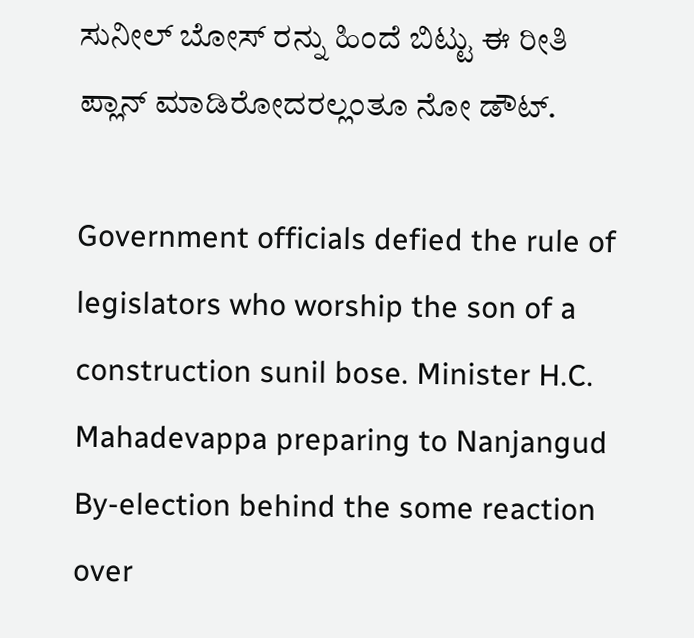ಸುನೀಲ್ ಬೋಸ್ ರನ್ನು ಹಿಂದೆ ಬಿಟ್ಟು ಈ ರೀತಿ ಪ್ಲಾನ್ ಮಾಡಿರೋದರಲ್ಲಂತೂ ನೋ ಡೌಟ್.

Government officials defied the rule of legislators who worship the son of a construction sunil bose. Minister H.C. Mahadevappa preparing to Nanjangud By-election behind the some reaction over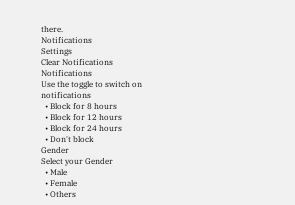there.
Notifications
Settings
Clear Notifications
Notifications
Use the toggle to switch on notifications
  • Block for 8 hours
  • Block for 12 hours
  • Block for 24 hours
  • Don't block
Gender
Select your Gender
  • Male
  • Female
  • Others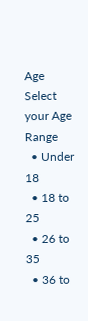Age
Select your Age Range
  • Under 18
  • 18 to 25
  • 26 to 35
  • 36 to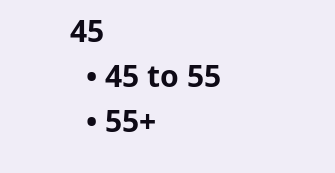45
  • 45 to 55
  • 55+